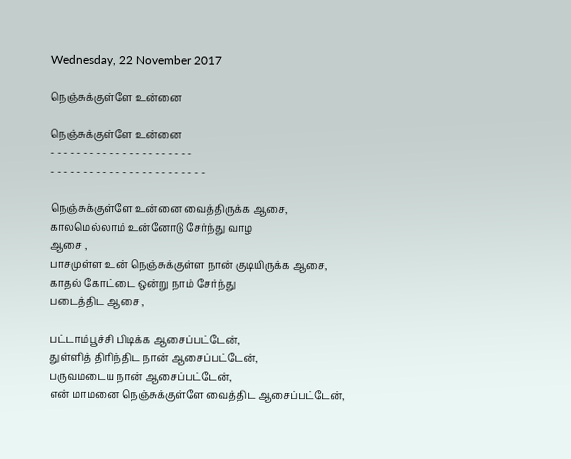Wednesday, 22 November 2017

நெஞ்சுக்குள்ளே உன்னை

நெஞ்சுக்குள்ளே உன்னை
- - - - - - - - - - - - - - - - - - - - - -
- - - - - - - - - - - - - - - - - - - - - - - -

நெஞ்சுக்குள்ளே உன்னை வைத்திருக்க ஆசை,
காலமெல்லாம் உன்னோடு சேர்ந்து வாழ
ஆசை ,
பாசமுள்ள உன் நெஞ்சுக்குள்ள நான் குடியிருக்க ஆசை,
காதல் கோட்டை ஒன்று நாம் சேர்ந்து
படைத்திட ஆசை ,

பட்டாம்பூச்சி பிடிக்க ஆசைப்பட்டேன்,
துள்ளித் திரிந்திட நான் ஆசைப்பட்டேன்,
பருவமடைய நான் ஆசைப்பட்டேன்,
என் மாமனை நெஞ்சுக்குள்ளே வைத்திட ஆசைப்பட்டேன்,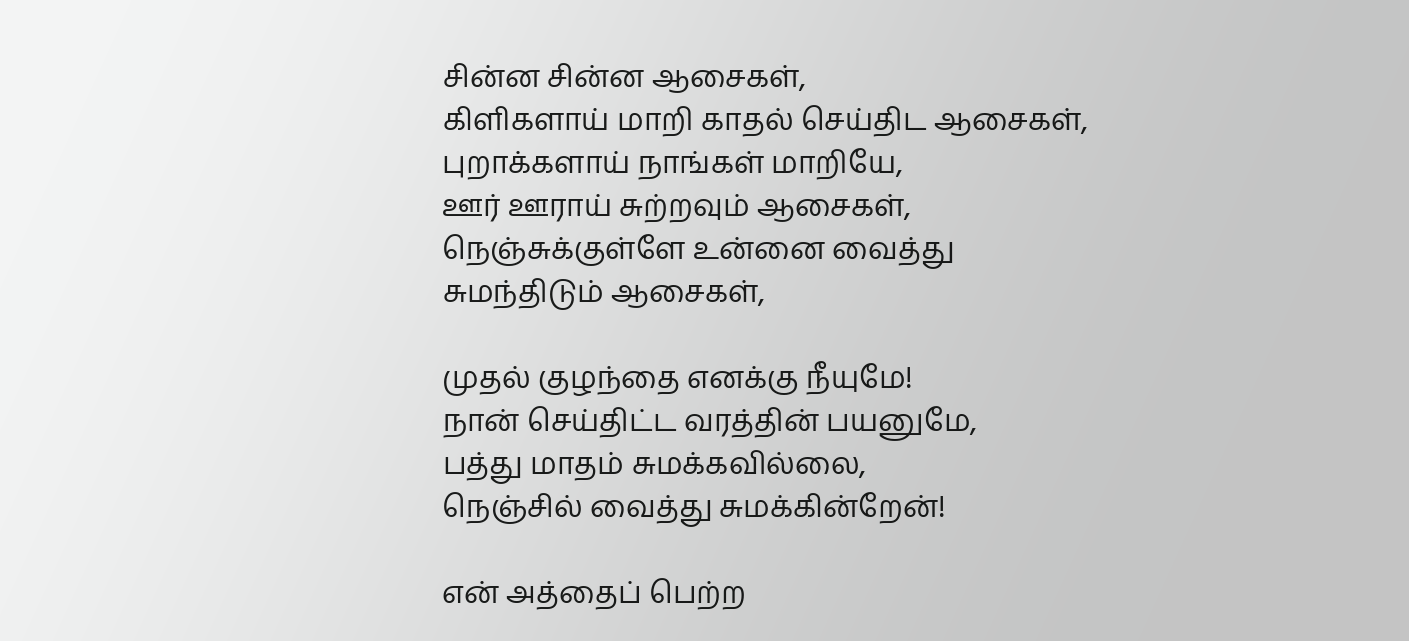சின்ன சின்ன ஆசைகள்,
கிளிகளாய் மாறி காதல் செய்திட ஆசைகள்,
புறாக்களாய் நாங்கள் மாறியே,
ஊர் ஊராய் சுற்றவும் ஆசைகள்,
நெஞ்சுக்குள்ளே உன்னை வைத்து
சுமந்திடும் ஆசைகள்,

முதல் குழந்தை எனக்கு நீயுமே!
நான் செய்திட்ட வரத்தின் பயனுமே,
பத்து மாதம் சுமக்கவில்லை,
நெஞ்சில் வைத்து சுமக்கின்றேன்!

என் அத்தைப் பெற்ற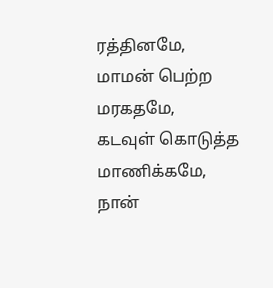ரத்தினமே,
மாமன் பெற்ற மரகதமே,
கடவுள் கொடுத்த மாணிக்கமே,
நான்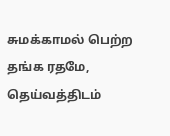சுமக்காமல் பெற்ற தங்க ரதமே,
தெய்வத்திடம்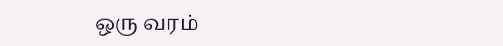ஒரு வரம்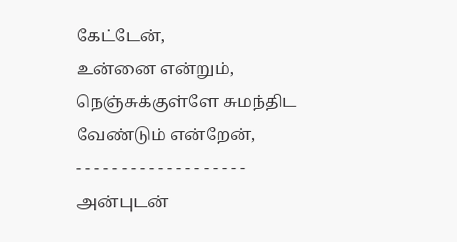கேட்டேன்,
உன்னை என்றும்,
நெஞ்சுக்குள்ளே சுமந்திட வேண்டும் என்றேன்,
- - - - - - - - - - - - - - - - - - -
அன்புடன்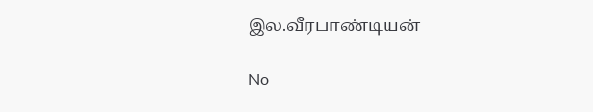இல.வீரபாண்டியன்

No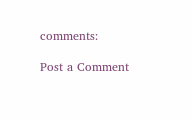comments:

Post a Comment